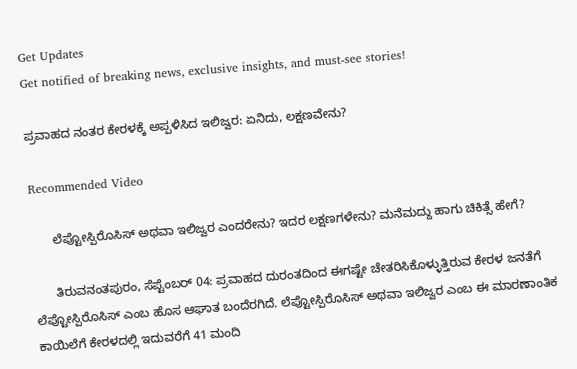Get Updates
Get notified of breaking news, exclusive insights, and must-see stories!

ಪ್ರವಾಹದ ನಂತರ ಕೇರಳಕ್ಕೆ ಅಪ್ಪಳಿಸಿದ ಇಲಿಜ್ವರ: ಏನಿದು, ಲಕ್ಷಣವೇನು?

Recommended Video

      ಲೆಪ್ಟೋಸ್ಪಿರೊಸಿಸ್ ಅಥವಾ ಇಲಿಜ್ವರ ಎಂದರೇನು? ಇದರ ಲಕ್ಷಣಗಳೇನು? ಮನೆಮದ್ದು ಹಾಗು ಚಿಕಿತ್ಸೆ ಹೇಗೆ?

      ತಿರುವನಂತಪುರಂ, ಸೆಪ್ಟೆಂಬರ್ 04: ಪ್ರವಾಹದ ದುರಂತದಿಂದ ಈಗಷ್ಟೇ ಚೇತರಿಸಿಕೊಳ್ಳುತ್ತಿರುವ ಕೇರಳ ಜನತೆಗೆ ಲೆಪ್ಟೋಸ್ಪಿರೊಸಿಸ್ ಎಂಬ ಹೊಸ ಆಘಾತ ಬಂದೆರಗಿದೆ. ಲೆಪ್ಟೋಸ್ಪಿರೊಸಿಸ್ ಅಥವಾ ಇಲಿಜ್ವರ ಎಂಬ ಈ ಮಾರಣಾಂತಿಕ ಕಾಯಿಲೆಗೆ ಕೇರಳದಲ್ಲಿ ಇದುವರೆಗೆ 41 ಮಂದಿ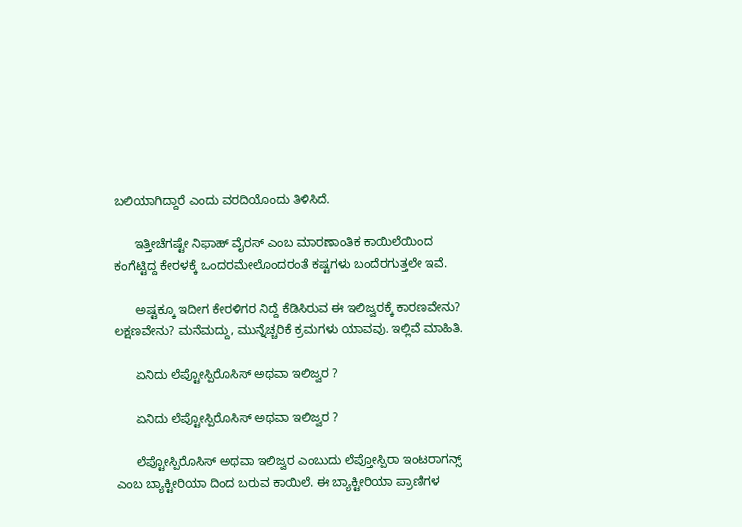ಬಲಿಯಾಗಿದ್ದಾರೆ ಎಂದು ವರದಿಯೊಂದು ತಿಳಿಸಿದೆ.

      ಇತ್ತೀಚೆಗಷ್ಟೇ ನಿಫಾಹ್ ವೈರಸ್ ಎಂಬ ಮಾರಣಾಂತಿಕ ಕಾಯಿಲೆಯಿಂದ ಕಂಗೆಟ್ಟಿದ್ದ ಕೇರಳಕ್ಕೆ ಒಂದರಮೇಲೊಂದರಂತೆ ಕಷ್ಟಗಳು ಬಂದೆರಗುತ್ತಲೇ ಇವೆ.

      ಅಷ್ಟಕ್ಕೂ ಇದೀಗ ಕೇರಳಿಗರ ನಿದ್ದೆ ಕೆಡಿಸಿರುವ ಈ ಇಲಿಜ್ವರಕ್ಕೆ ಕಾರಣವೇನು? ಲಕ್ಷಣವೇನು? ಮನೆಮದ್ದು, ಮುನ್ನೆಚ್ಚರಿಕೆ ಕ್ರಮಗಳು ಯಾವವು. ಇಲ್ಲಿವೆ ಮಾಹಿತಿ.

      ಏನಿದು ಲೆಪ್ಟೋಸ್ಪಿರೊಸಿಸ್ ಅಥವಾ ಇಲಿಜ್ವರ ?

      ಏನಿದು ಲೆಪ್ಟೋಸ್ಪಿರೊಸಿಸ್ ಅಥವಾ ಇಲಿಜ್ವರ ?

      ಲೆಪ್ಟೋಸ್ಪಿರೊಸಿಸ್ ಅಥವಾ ಇಲಿಜ್ವರ ಎಂಬುದು ಲೆಪ್ತೋಸ್ಪಿರಾ ಇಂಟರಾಗನ್ಸ್ ಎಂಬ ಬ್ಯಾಕ್ಟೀರಿಯಾ ದಿಂದ ಬರುವ ಕಾಯಿಲೆ. ಈ ಬ್ಯಾಕ್ಟೀರಿಯಾ ಪ್ರಾಣಿಗಳ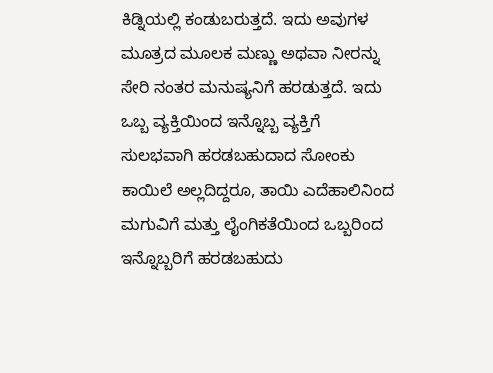ಕಿಡ್ನಿಯಲ್ಲಿ ಕಂಡುಬರುತ್ತದೆ. ಇದು ಅವುಗಳ ಮೂತ್ರದ ಮೂಲಕ ಮಣ್ಣು ಅಥವಾ ನೀರನ್ನು ಸೇರಿ ನಂತರ ಮನುಷ್ಯನಿಗೆ ಹರಡುತ್ತದೆ. ಇದು ಒಬ್ಬ ವ್ಯಕ್ತಿಯಿಂದ ಇನ್ನೊಬ್ಬ ವ್ಯಕ್ತಿಗೆ ಸುಲಭವಾಗಿ ಹರಡಬಹುದಾದ ಸೋಂಕು ಕಾಯಿಲೆ ಅಲ್ಲದಿದ್ದರೂ, ತಾಯಿ ಎದೆಹಾಲಿನಿಂದ ಮಗುವಿಗೆ ಮತ್ತು ಲೈಂಗಿಕತೆಯಿಂದ ಒಬ್ಬರಿಂದ ಇನ್ನೊಬ್ಬರಿಗೆ ಹರಡಬಹುದು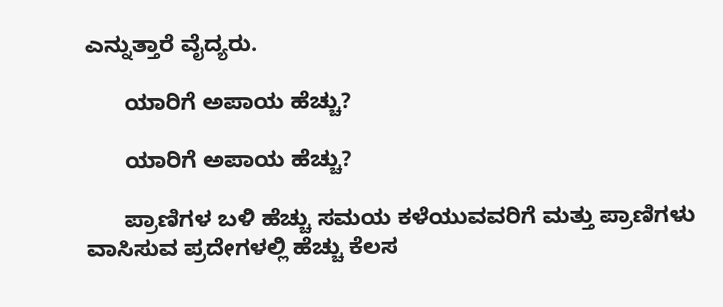ಎನ್ನುತ್ತಾರೆ ವೈದ್ಯರು.

      ಯಾರಿಗೆ ಅಪಾಯ ಹೆಚ್ಚು?

      ಯಾರಿಗೆ ಅಪಾಯ ಹೆಚ್ಚು?

      ಪ್ರಾಣಿಗಳ ಬಳಿ ಹೆಚ್ಚು ಸಮಯ ಕಳೆಯುವವರಿಗೆ ಮತ್ತು ಪ್ರಾಣಿಗಳು ವಾಸಿಸುವ ಪ್ರದೇಗಳಲ್ಲಿ ಹೆಚ್ಚು ಕೆಲಸ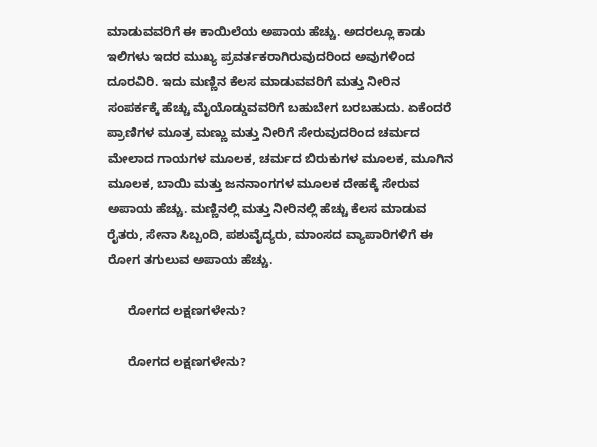ಮಾಡುವವರಿಗೆ ಈ ಕಾಯಿಲೆಯ ಅಪಾಯ ಹೆಚ್ಚು. ಅದರಲ್ಲೂ ಕಾಡು ಇಲಿಗಳು ಇದರ ಮುಖ್ಯ ಪ್ರವರ್ತಕರಾಗಿರುವುದರಿಂದ ಅವುಗಳಿಂದ ದೂರವಿರಿ. ಇದು ಮಣ್ಣಿನ ಕೆಲಸ ಮಾಡುವವರಿಗೆ ಮತ್ತು ನೀರಿನ ಸಂಪರ್ಕಕ್ಕೆ ಹೆಚ್ಚು ಮೈಯೊಡ್ಡುವವರಿಗೆ ಬಹುಬೇಗ ಬರಬಹುದು. ಏಕೆಂದರೆ ಪ್ರಾಣಿಗಳ ಮೂತ್ರ ಮಣ್ಣು ಮತ್ತು ನೀರಿಗೆ ಸೇರುವುದರಿಂದ ಚರ್ಮದ ಮೇಲಾದ ಗಾಯಗಳ ಮೂಲಕ, ಚರ್ಮದ ಬಿರುಕುಗಳ ಮೂಲಕ, ಮೂಗಿನ ಮೂಲಕ, ಬಾಯಿ ಮತ್ತು ಜನನಾಂಗಗಳ ಮೂಲಕ ದೇಹಕ್ಕೆ ಸೇರುವ ಅಪಾಯ ಹೆಚ್ಚು. ಮಣ್ಣಿನಲ್ಲಿ ಮತ್ತು ನೀರಿನಲ್ಲಿ ಹೆಚ್ಚು ಕೆಲಸ ಮಾಡುವ ರೈತರು, ಸೇನಾ ಸಿಬ್ಬಂದಿ, ಪಶುವೈದ್ಯರು, ಮಾಂಸದ ವ್ಯಾಪಾರಿಗಳಿಗೆ ಈ ರೋಗ ತಗುಲುವ ಅಪಾಯ ಹೆಚ್ಚು.

      ರೋಗದ ಲಕ್ಷಣಗಳೇನು?

      ರೋಗದ ಲಕ್ಷಣಗಳೇನು?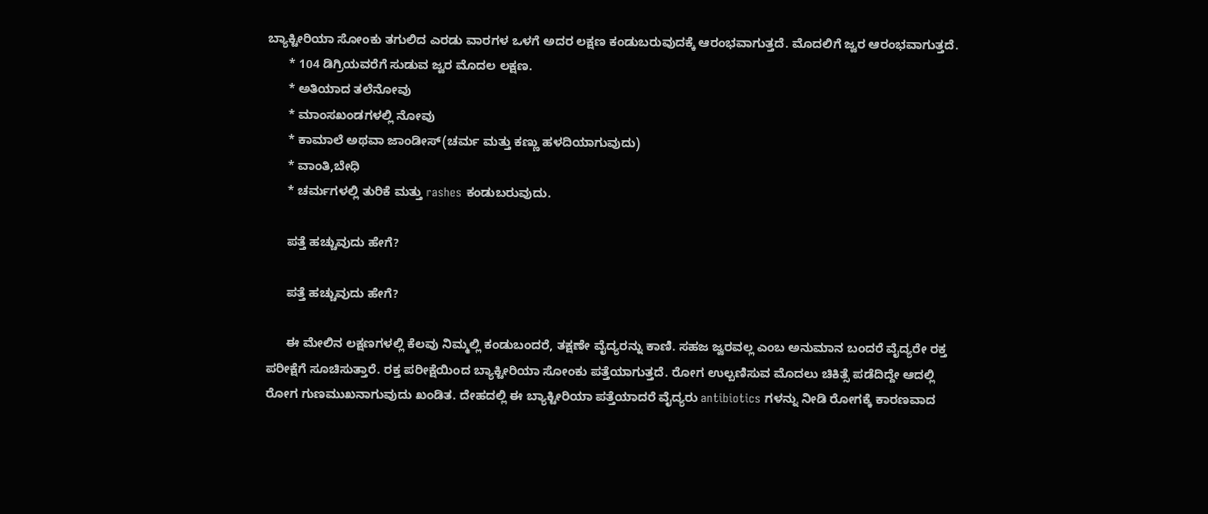ಬ್ಯಾಕ್ಟೀರಿಯಾ ಸೋಂಕು ತಗುಲಿದ ಎರಡು ವಾರಗಳ ಒಳಗೆ ಅದರ ಲಕ್ಷಣ ಕಂಡುಬರುವುದಕ್ಕೆ ಆರಂಭವಾಗುತ್ತದೆ. ಮೊದಲಿಗೆ ಜ್ವರ ಆರಂಭವಾಗುತ್ತದೆ.
      * 104 ಡಿಗ್ರಿಯವರೆಗೆ ಸುಡುವ ಜ್ವರ ಮೊದಲ ಲಕ್ಷಣ.
      * ಅತಿಯಾದ ತಲೆನೋವು
      * ಮಾಂಸಖಂಡಗಳಲ್ಲಿ ನೋವು
      * ಕಾಮಾಲೆ ಅಥವಾ ಜಾಂಡೀಸ್(ಚರ್ಮ ಮತ್ತು ಕಣ್ಣು ಹಳದಿಯಾಗುವುದು)
      * ವಾಂತಿ,ಬೇಧಿ
      * ಚರ್ಮಗಳಲ್ಲಿ ತುರಿಕೆ ಮತ್ತು rashes ಕಂಡುಬರುವುದು.

      ಪತ್ತೆ ಹಚ್ಚುವುದು ಹೇಗೆ?

      ಪತ್ತೆ ಹಚ್ಚುವುದು ಹೇಗೆ?

      ಈ ಮೇಲಿನ ಲಕ್ಷಣಗಳಲ್ಲಿ ಕೆಲವು ನಿಮ್ಮಲ್ಲಿ ಕಂಡುಬಂದರೆ, ತಕ್ಷಣೇ ವೈದ್ಯರನ್ನು ಕಾಣಿ. ಸಹಜ ಜ್ವರವಲ್ಲ ಎಂಬ ಅನುಮಾನ ಬಂದರೆ ವೈದ್ಯರೇ ರಕ್ತ ಪರೀಕ್ಷೆಗೆ ಸೂಚಿಸುತ್ತಾರೆ. ರಕ್ತ ಪರೀಕ್ಷೆಯಿಂದ ಬ್ಯಾಕ್ಟೀರಿಯಾ ಸೋಂಕು ಪತ್ತೆಯಾಗುತ್ತದೆ. ರೋಗ ಉಲ್ಬಣಿಸುವ ಮೊದಲು ಚಿಕಿತ್ಸೆ ಪಡೆದಿದ್ದೇ ಆದಲ್ಲಿ ರೋಗ ಗುಣಮುಖನಾಗುವುದು ಖಂಡಿತ. ದೇಹದಲ್ಲಿ ಈ ಬ್ಯಾಕ್ಟೀರಿಯಾ ಪತ್ತೆಯಾದರೆ ವೈದ್ಯರು antibiotics ಗಳನ್ನು ನೀಡಿ ರೋಗಕ್ಕೆ ಕಾರಣವಾದ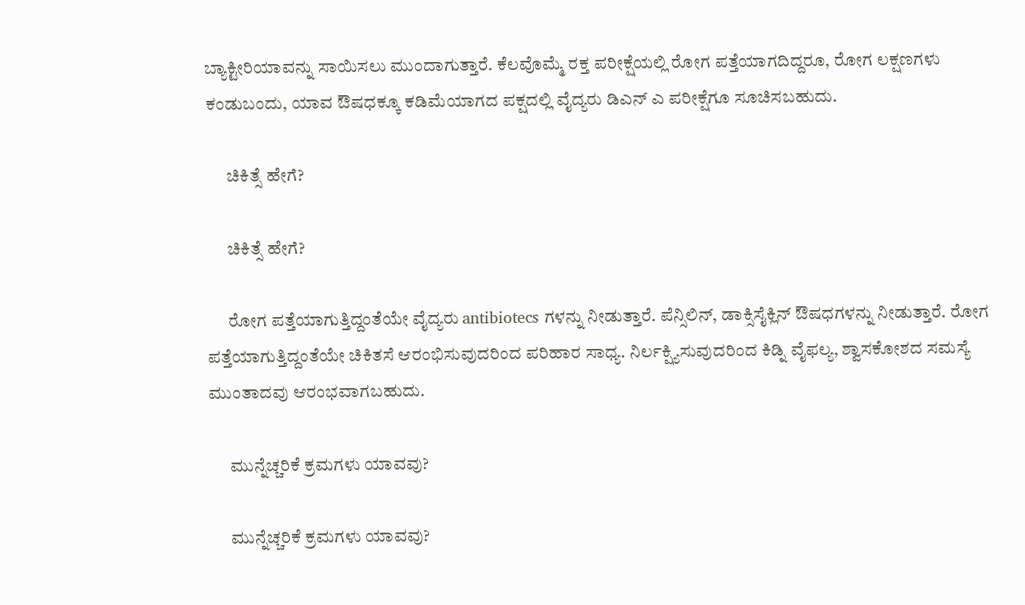ಬ್ಯಾಕ್ಟೀರಿಯಾವನ್ನು ಸಾಯಿಸಲು ಮುಂದಾಗುತ್ತಾರೆ. ಕೆಲವೊಮ್ಮೆ ರಕ್ತ ಪರೀಕ್ಷೆಯಲ್ಲಿ ರೋಗ ಪತ್ತೆಯಾಗದಿದ್ದರೂ, ರೋಗ ಲಕ್ಷಣಗಳು ಕಂಡುಬಂದು, ಯಾವ ಔಷಧಕ್ಕೂ ಕಡಿಮೆಯಾಗದ ಪಕ್ಷದಲ್ಲಿ ವೈದ್ಯರು ಡಿಎನ್ ಎ ಪರೀಕ್ಷೆಗೂ ಸೂಚಿಸಬಹುದು.

      ಚಿಕಿತ್ಸೆ ಹೇಗೆ?

      ಚಿಕಿತ್ಸೆ ಹೇಗೆ?

      ರೋಗ ಪತ್ತೆಯಾಗುತ್ತಿದ್ದಂತೆಯೇ ವೈದ್ಯರು antibiotecs ಗಳನ್ನು ನೀಡುತ್ತಾರೆ. ಪೆನ್ಸಿಲಿನ್, ಡಾಕ್ಸಿಸೈಕ್ಲಿನ್ ಔಷಧಗಳನ್ನು ನೀಡುತ್ತಾರೆ. ರೋಗ ಪತ್ತೆಯಾಗುತ್ತಿದ್ದಂತೆಯೇ ಚಿಕಿತಸೆ ಆರಂಭಿಸುವುದರಿಂದ ಪರಿಹಾರ ಸಾಧ್ಯ. ನಿರ್ಲಕ್ಷ್ಯಿಸುವುದರಿಂದ ಕಿಡ್ನಿ ವೈಫಲ್ಯ, ಶ್ವಾಸಕೋಶದ ಸಮಸ್ಯೆ ಮುಂತಾದವು ಆರಂಭವಾಗಬಹುದು.

      ಮುನ್ನೆಚ್ಚರಿಕೆ ಕ್ರಮಗಳು ಯಾವವು?

      ಮುನ್ನೆಚ್ಚರಿಕೆ ಕ್ರಮಗಳು ಯಾವವು?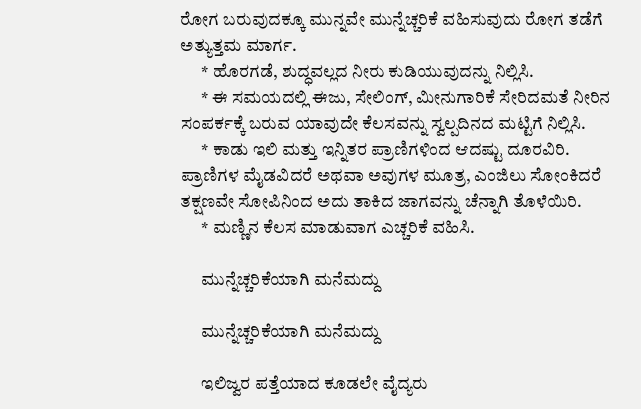ರೋಗ ಬರುವುದಕ್ಕೂ ಮುನ್ನವೇ ಮುನ್ನೆಚ್ಚರಿಕೆ ವಹಿಸುವುದು ರೋಗ ತಡೆಗೆ ಅತ್ಯುತ್ತಮ ಮಾರ್ಗ.
      * ಹೊರಗಡೆ, ಶುದ್ಧವಲ್ಲದ ನೀರು ಕುಡಿಯುವುದನ್ನು ನಿಲ್ಲಿಸಿ.
      * ಈ ಸಮಯದಲ್ಲಿ ಈಜು, ಸೇಲಿಂಗ್, ಮೀನುಗಾರಿಕೆ ಸೇರಿದಮತೆ ನೀರಿನ ಸಂಪರ್ಕಕ್ಕೆ ಬರುವ ಯಾವುದೇ ಕೆಲಸವನ್ನು ಸ್ವಲ್ಪದಿನದ ಮಟ್ಟಿಗೆ ನಿಲ್ಲಿಸಿ.
      * ಕಾಡು ಇಲಿ ಮತ್ತು ಇನ್ನಿತರ ಪ್ರಾಣಿಗಳಿಂದ ಆದಷ್ಟು ದೂರವಿರಿ. ಪ್ರಾಣಿಗಳ ಮೈಡವಿದರೆ ಅಥವಾ ಅವುಗಳ ಮೂತ್ರ, ಎಂಜಿಲು ಸೋಂಕಿದರೆ ತಕ್ಷಣವೇ ಸೋಪಿನಿಂದ ಅದು ತಾಕಿದ ಜಾಗವನ್ನು ಚೆನ್ನಾಗಿ ತೊಳೆಯಿರಿ.
      * ಮಣ್ಣಿನ ಕೆಲಸ ಮಾಡುವಾಗ ಎಚ್ಚರಿಕೆ ವಹಿಸಿ.

      ಮುನ್ನೆಚ್ಚರಿಕೆಯಾಗಿ ಮನೆಮದ್ದು

      ಮುನ್ನೆಚ್ಚರಿಕೆಯಾಗಿ ಮನೆಮದ್ದು

      ಇಲಿಜ್ವರ ಪತ್ತೆಯಾದ ಕೂಡಲೇ ವೈದ್ಯರು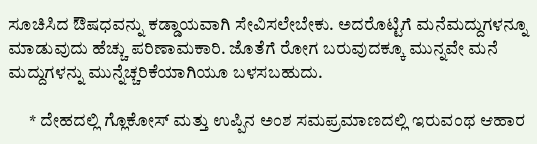ಸೂಚಿಸಿದ ಔಷಧವನ್ನು ಕಡ್ಡಾಯವಾಗಿ ಸೇವಿಸಲೇಬೇಕು. ಅದರೊಟ್ಟಿಗೆ ಮನೆಮದ್ದುಗಳನ್ನೂ ಮಾಡುವುದು ಹೆಚ್ಚು ಪರಿಣಾಮಕಾರಿ. ಜೊತೆಗೆ ರೋಗ ಬರುವುದಕ್ಕೂ ಮುನ್ನವೇ ಮನೆ ಮದ್ದುಗಳನ್ನು ಮುನ್ನೆಚ್ಚರಿಕೆಯಾಗಿಯೂ ಬಳಸಬಹುದು.

      * ದೇಹದಲ್ಲಿ ಗ್ಲೊಕೋಸ್ ಮತ್ತು ಉಪ್ಪಿನ ಅಂಶ ಸಮಪ್ರಮಾಣದಲ್ಲಿ ಇರುವಂಥ ಆಹಾರ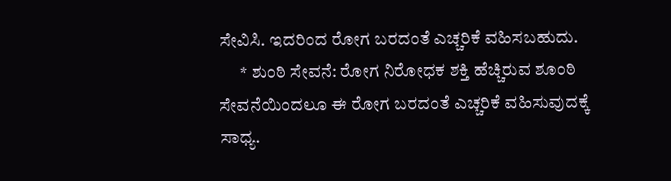ಸೇವಿಸಿ. ಇದರಿಂದ ರೋಗ ಬರದಂತೆ ಎಚ್ಚರಿಕೆ ವಹಿಸಬಹುದು.
      * ಶುಂಠಿ ಸೇವನೆ: ರೋಗ ನಿರೋಧಕ ಶಕ್ತಿ ಹೆಚ್ಚಿರುವ ಶೂಂಠಿ ಸೇವನೆಯಿಂದಲೂ ಈ ರೋಗ ಬರದಂತೆ ಎಚ್ಚರಿಕೆ ವಹಿಸುವುದಕ್ಕೆ ಸಾಧ್ಯ.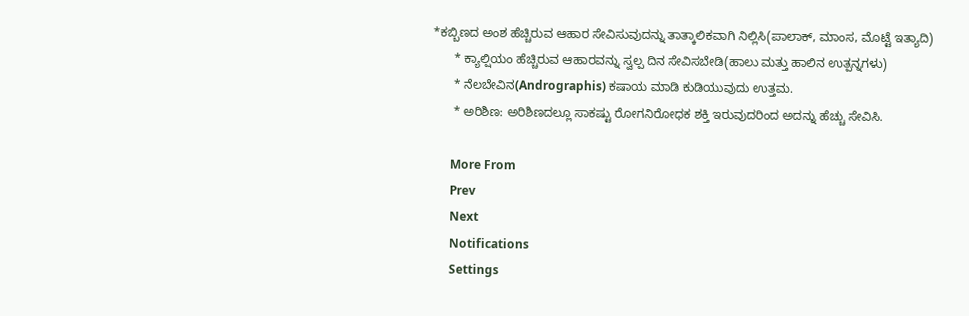*ಕಬ್ಬಿಣದ ಅಂಶ ಹೆಚ್ಚಿರುವ ಆಹಾರ ಸೇವಿಸುವುದನ್ನು ತಾತ್ಕಾಲಿಕವಾಗಿ ನಿಲ್ಲಿಸಿ(ಪಾಲಾಕ್, ಮಾಂಸ, ಮೊಟ್ಟೆ ಇತ್ಯಾದಿ)
      * ಕ್ಯಾಲ್ಷಿಯಂ ಹೆಚ್ಚಿರುವ ಆಹಾರವನ್ನು ಸ್ವಲ್ಪ ದಿನ ಸೇವಿಸಬೇಡಿ(ಹಾಲು ಮತ್ತು ಹಾಲಿನ ಉತ್ಪನ್ನಗಳು)
      * ನೆಲಬೇವಿನ(Andrographis) ಕಷಾಯ ಮಾಡಿ ಕುಡಿಯುವುದು ಉತ್ತಮ.
      * ಅರಿಶಿಣ: ಅರಿಶಿಣದಲ್ಲೂ ಸಾಕಷ್ಟು ರೋಗನಿರೋಧಕ ಶಕ್ತಿ ಇರುವುದರಿಂದ ಅದನ್ನು ಹೆಚ್ಚು ಸೇವಿಸಿ.

      More From
      Prev
      Next
      Notifications
      Settings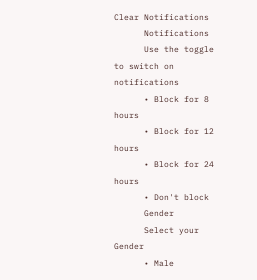Clear Notifications
      Notifications
      Use the toggle to switch on notifications
      • Block for 8 hours
      • Block for 12 hours
      • Block for 24 hours
      • Don't block
      Gender
      Select your Gender
      • Male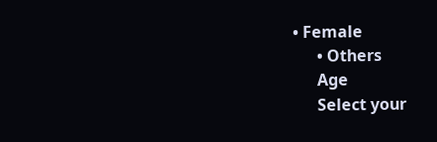• Female
      • Others
      Age
      Select your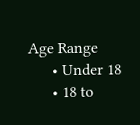Age Range
      • Under 18
      • 18 to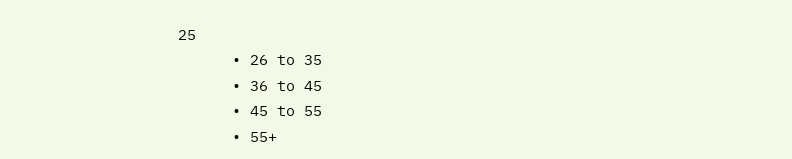25
      • 26 to 35
      • 36 to 45
      • 45 to 55
      • 55+